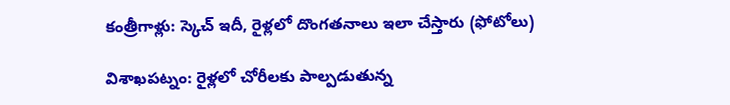కంత్రీగాళ్లు: స్కెచ్ ఇదీ, రైళ్లలో దొంగతనాలు ఇలా చేస్తారు (ఫోటోలు)

విశాఖపట్నం: రైళ్లలో చోరీలకు పాల్పడుతున్న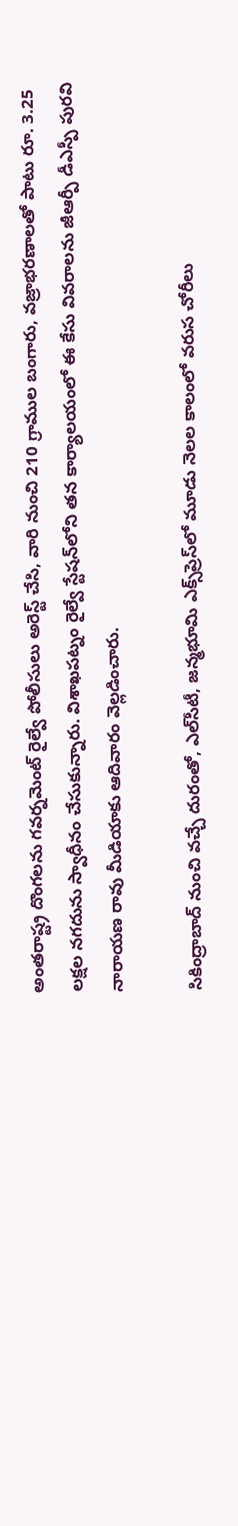అంతరాష్ట్ర దొంగలను గవర్నమెంట్ రైల్వే పోలీసులు అరెస్ట్ చేసి, వారి నుంచి 210 గ్రాముల బంగారు, వజ్రాభరణాలతో పాటు రూ. 3.25 లక్షల నగదును స్వాధీనం చేసుకున్నారు. విశాఖపట్నం రైల్వే స్టేషన్‌లోని తన కార్యాలయంలో ఈ కేసు వివరాలను జీఆర్పీ డీఎస్పీ పురవి నారాయణ రావు మీడియాకు ఆదివారం వెల్లడించారు.

సికింద్రాబాద్ నుంచి వచ్చే దురంతో, ఎల్‌సీటీ, జన్మభూమి ఎక్స్‌ప్రెస్‌లో మూడు నెలల కాలంలో వరుస చోరీలు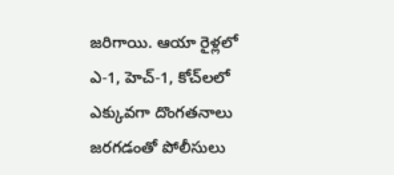జరిగాయి. ఆయా రైళ్లలో ఎ-1, హెచ్-1, కోచ్‌లలో ఎక్కువగా దొంగతనాలు జరగడంతో పోలీసులు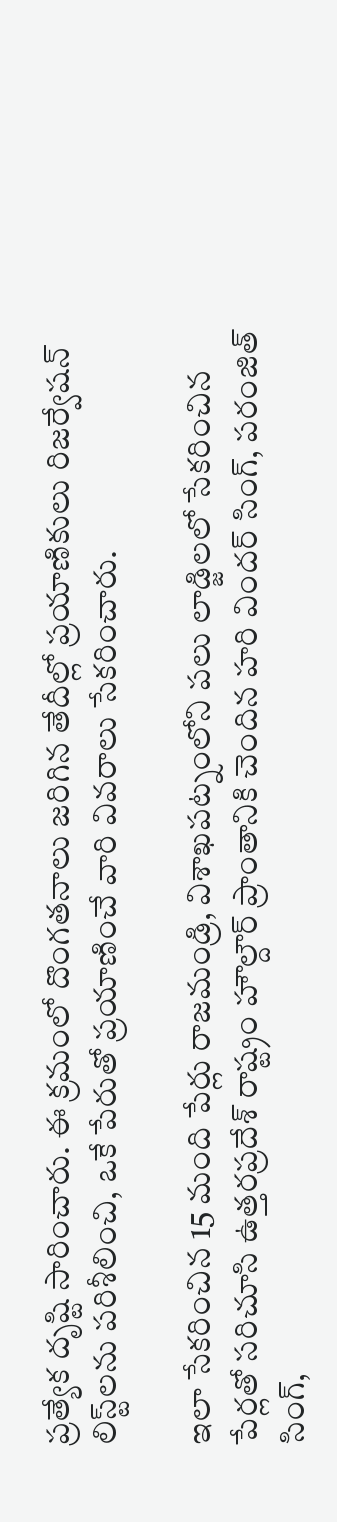ప్రత్యేక దృష్టి సారించారు. ఈ క్రమంలో దొంగతనాలు జరిగిన తేదీల్లో ప్రయాణికులు రిజర్వేషన్ లిస్ట్‌లను పరిశీలించి, ఒకే పేరుతో ప్రయాణించే వారి వివరాలు సేకరించారు.

ఇలా సేకరించిన 15 మంది పేర్లు రాజమండ్రి, విశాఖపట్నంలోని పలు లాడ్జిలలో సేకరించిన పేర్లతో సరిచూసి ఉత్తరప్రదేశ్ రాష్ట్రం హౌల్దౌర్ ప్రాంతానికి చెందిన హరి విందర్ సింగ్, పరంజిత్ సింగ్,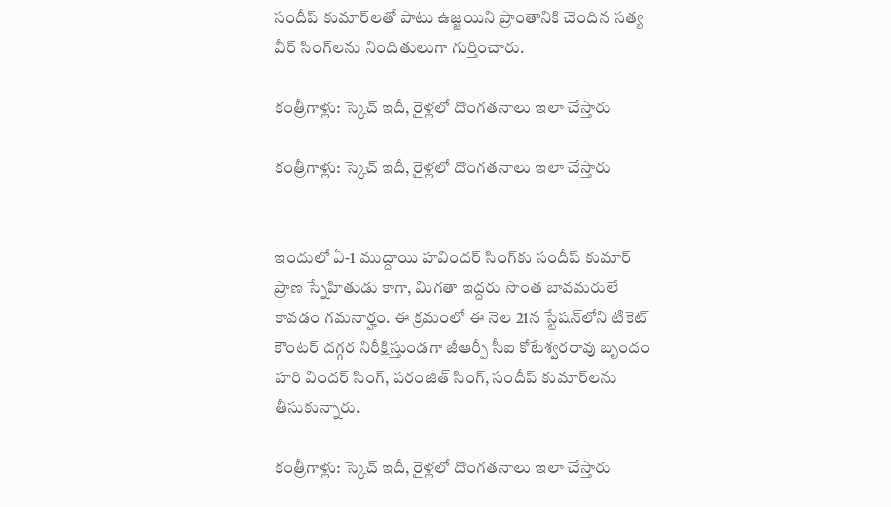సందీప్ కుమార్‌లతో పాటు ఉజ్జయిని ప్రాంతానికి చెందిన సత్య వీర్ సింగ్‌లను నిందితులుగా గుర్తించారు.

కంత్రీగాళ్లు: స్కెచ్ ఇదీ, రైళ్లలో దొంగతనాలు ఇలా చేస్తారు

కంత్రీగాళ్లు: స్కెచ్ ఇదీ, రైళ్లలో దొంగతనాలు ఇలా చేస్తారు


ఇందులో ఏ-1 ముద్దాయి హవిందర్ సింగ్‌కు సందీప్ కుమార్ ప్రాణ స్నేహితుడు కాగా, మిగతా ఇద్దరు సొంత బావమరులే కావడం గమనార్హం. ఈ క్రమంలో ఈ నెల 21న స్టేషన్‌లోని టికెట్ కౌంటర్ దగ్గర నిరీక్షిస్తుండగా జీఆర్పీ సీఐ కోటేశ్వరరావు బృందం హరి విందర్ సింగ్, పరంజిత్ సింగ్, సందీప్ కుమార్‌లను తీసుకున్నారు.

కంత్రీగాళ్లు: స్కెచ్ ఇదీ, రైళ్లలో దొంగతనాలు ఇలా చేస్తారు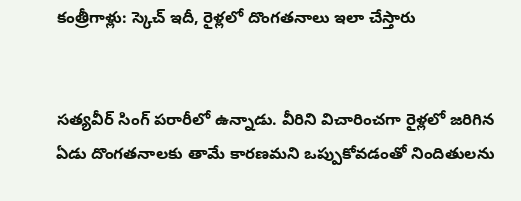కంత్రీగాళ్లు: స్కెచ్ ఇదీ, రైళ్లలో దొంగతనాలు ఇలా చేస్తారు


సత్యవీర్ సింగ్ పరారీలో ఉన్నాడు. వీరిని విచారించగా రైళ్లలో జరిగిన ఏడు దొంగతనాలకు తామే కారణమని ఒప్పుకోవడంతో నిందితులను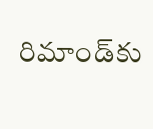రిమాండ్‌కు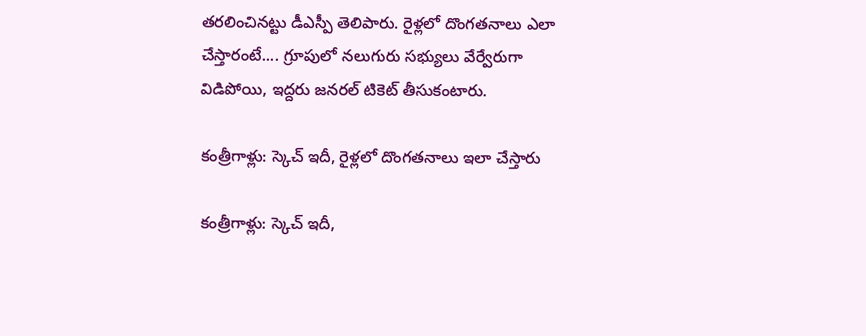తరలించినట్టు డీఎస్పీ తెలిపారు. రైళ్లలో దొంగతనాలు ఎలా చేస్తారంటే.... గ్రూపులో నలుగురు సభ్యులు వేర్వేరుగా విడిపోయి, ఇద్దరు జనరల్ టికెట్ తీసుకంటారు.

కంత్రీగాళ్లు: స్కెచ్ ఇదీ, రైళ్లలో దొంగతనాలు ఇలా చేస్తారు

కంత్రీగాళ్లు: స్కెచ్ ఇదీ,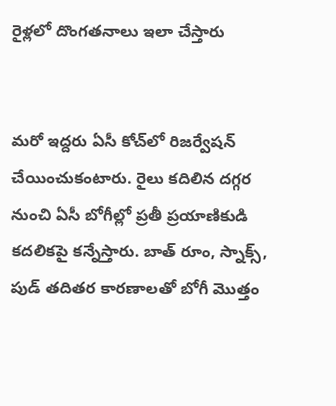రైళ్లలో దొంగతనాలు ఇలా చేస్తారు


మరో ఇద్దరు ఏసీ కోచ్‌లో రిజర్వేషన్ చేయించుకంటారు. రైలు కదిలిన దగ్గర నుంచి ఏసీ బోగీల్లో ప్రతీ ప్రయాణికుడి కదలికపై కన్నేస్తారు. బాత్ రూం, స్నాక్స్, పుడ్ తదితర కారణాలతో బోగీ మొత్తం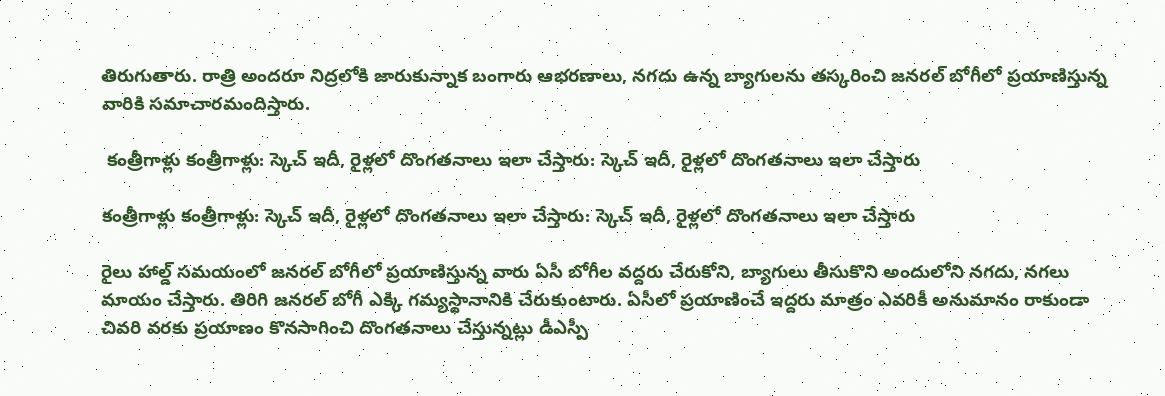తిరుగుతారు. రాత్రి అందరూ నిద్రలోకి జారుకున్నాక బంగారు ఆభరణాలు, నగదు ఉన్న బ్యాగులను తస్కరించి జనరల్ బోగీలో ప్రయాణిస్తున్న వారికి సమాచారమందిస్తారు.

 కంత్రీగాళ్లు కంత్రీగాళ్లు: స్కెచ్ ఇదీ, రైళ్లలో దొంగతనాలు ఇలా చేస్తారు: స్కెచ్ ఇదీ, రైళ్లలో దొంగతనాలు ఇలా చేస్తారు

కంత్రీగాళ్లు కంత్రీగాళ్లు: స్కెచ్ ఇదీ, రైళ్లలో దొంగతనాలు ఇలా చేస్తారు: స్కెచ్ ఇదీ, రైళ్లలో దొంగతనాలు ఇలా చేస్తారు

రైలు హాల్డ్ సమయంలో జనరల్ బోగీలో ప్రయాణిస్తున్న వారు ఏసీ బోగీల వద్దరు చేరుకోని, బ్యాగులు తీసుకొని అందులోని నగదు, నగలు మాయం చేస్తారు. తిరిగి జనరల్ బోగీ ఎక్కి గమ్యస్థానానికి చేరుకుంటారు. ఏసీలో ప్రయాణించే ఇద్దరు మాత్రం ఎవరికీ అనుమానం రాకుండా చివరి వరకు ప్రయాణం కొనసాగించి దొంగతనాలు చేస్తున్నట్లు డీఎస్పీ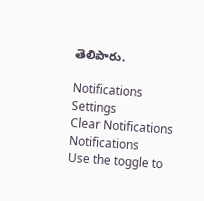తెలిపారు.

Notifications
Settings
Clear Notifications
Notifications
Use the toggle to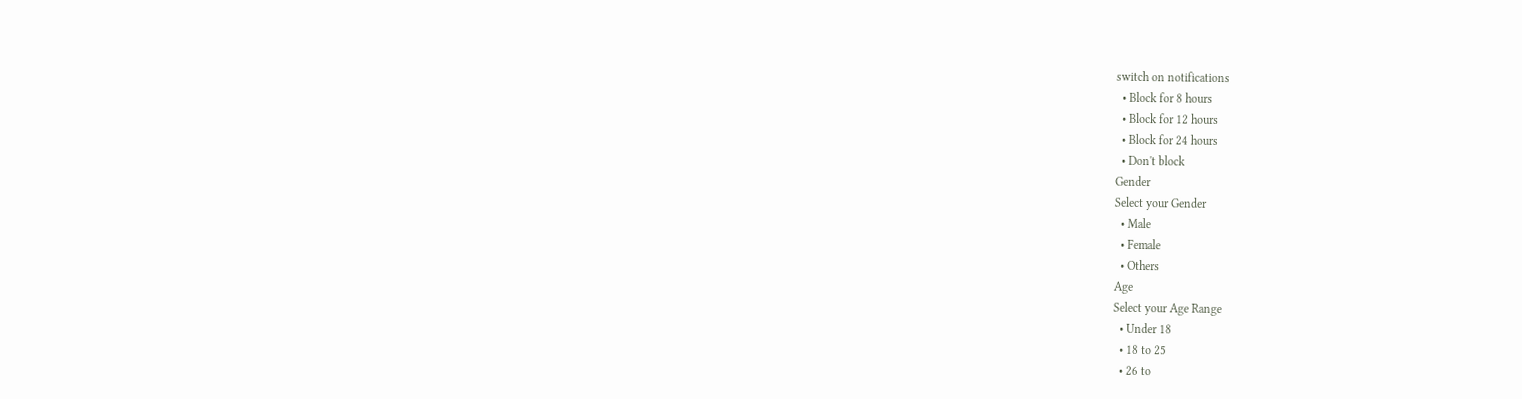switch on notifications
  • Block for 8 hours
  • Block for 12 hours
  • Block for 24 hours
  • Don't block
Gender
Select your Gender
  • Male
  • Female
  • Others
Age
Select your Age Range
  • Under 18
  • 18 to 25
  • 26 to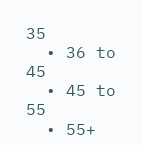35
  • 36 to 45
  • 45 to 55
  • 55+